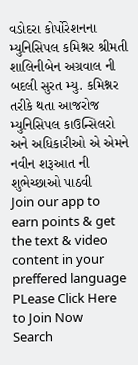વડોદરા કોર્પોરેશનના મ્યુનિસિપલ કમિશ્નર શ્રીમતી શાલિનીબેન અગ્રવાલ ની બદલી સુરત મ્યુ. કમિશ્નર તરીકે થતા આજરોજ મ્યુનિસિપલ કાઉન્સિલરો અને અધિકારીઓ એ એમને નવીન શરૂઆત ની શુભેચ્છાઓ પાઠવી
Join our app to earn points & get the text & video content in your preffered language
PLease Click Here to Join Now
Search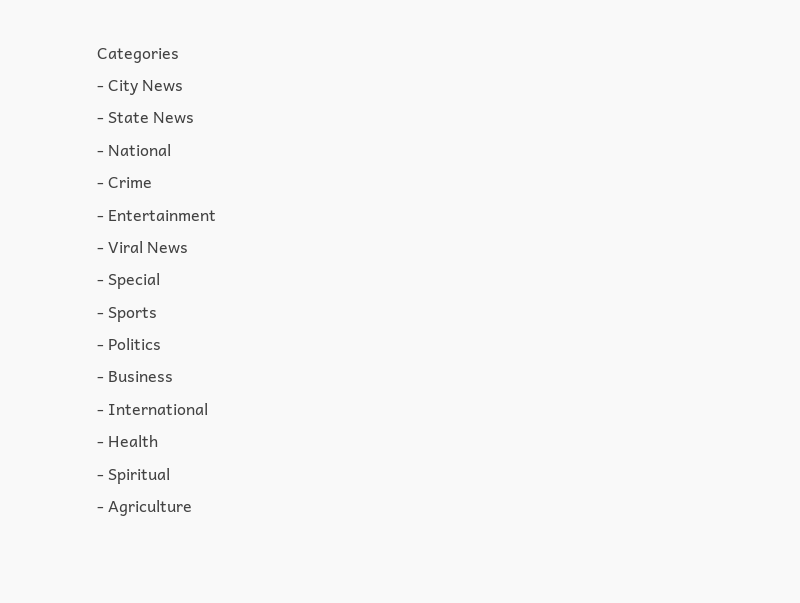Categories
- City News
- State News
- National
- Crime
- Entertainment
- Viral News
- Special
- Sports
- Politics
- Business
- International
- Health
- Spiritual
- Agriculture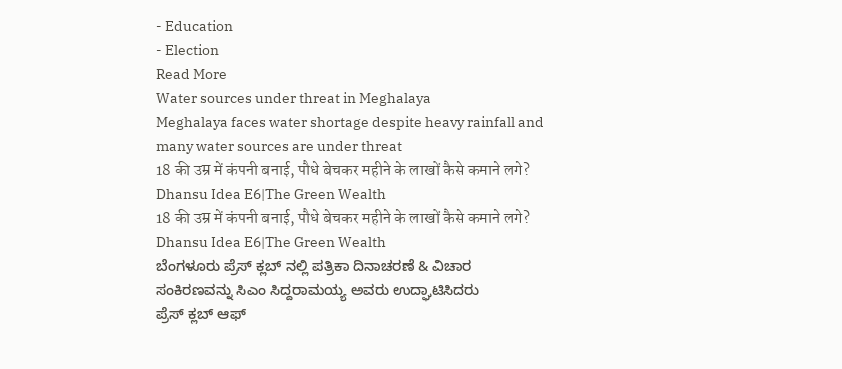- Education
- Election
Read More
Water sources under threat in Meghalaya
Meghalaya faces water shortage despite heavy rainfall and many water sources are under threat
18 की उम्र में कंपनी बनाई, पौधे बेचकर महीने के लाखों कैसे कमाने लगे? Dhansu Idea E6|The Green Wealth
18 की उम्र में कंपनी बनाई, पौधे बेचकर महीने के लाखों कैसे कमाने लगे? Dhansu Idea E6|The Green Wealth
ಬೆಂಗಳೂರು ಪ್ರೆಸ್ ಕ್ಲಬ್ ನಲ್ಲಿ ಪತ್ರಿಕಾ ದಿನಾಚರಣೆ & ವಿಚಾರ ಸಂಕಿರಣವನ್ನು ಸಿಎಂ ಸಿದ್ದರಾಮಯ್ಯ ಅವರು ಉದ್ಘಾಟಿಸಿದರು
ಪ್ರೆಸ್ ಕ್ಲಬ್ ಆಫ್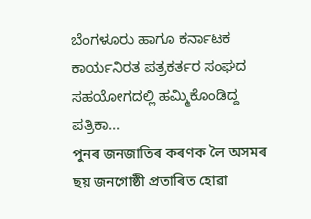ಬೆಂಗಳೂರು ಹಾಗೂ ಕರ್ನಾಟಕ ಕಾರ್ಯನಿರತ ಪತ್ರಕರ್ತರ ಸಂಘದ ಸಹಯೋಗದಲ್ಲಿ ಹಮ್ಮಿಕೊಂಡಿದ್ದ ಪತ್ರಿಕಾ...
পুনৰ জনজাতিৰ কৰণক লৈ অসমৰ ছয় জনগোষ্ঠী প্ৰতাৰিত হোৱা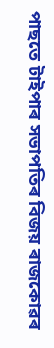পাছতে টাইপাৰ সভাপতিৰ বিজয় ৰাজকোৱৰ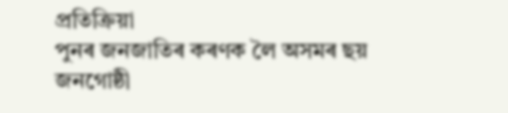প্ৰতিক্ৰিয়া
পুনৰ জনজাতিৰ কৰণক লৈ অসমৰ ছয় জনগোষ্ঠী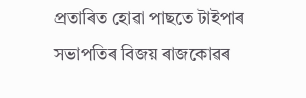প্ৰতাৰিত হোৱা পাছতে টাইপাৰ সভাপতিৰ বিজয় ৰাজকোৱৰ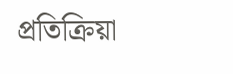প্ৰতিক্ৰিয়া